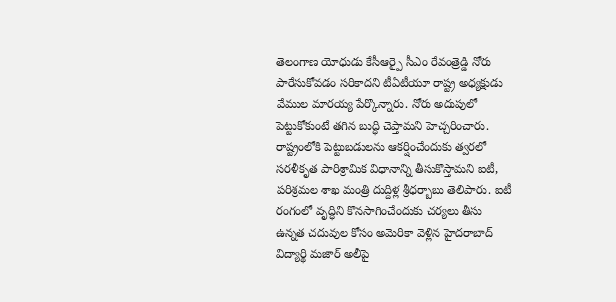తెలంగాణ యోధుడు కేసీఆర్పై సీఎం రేవంత్రెడ్డి నోరు పారేసుకోవడం సరికాదని టీఏటీయూ రాష్ట్ర అధ్యక్షుడు వేముల మారయ్య పేర్కొన్నారు. నోరు అదుపులో పెట్టుకోకుంటే తగిన బుద్ధి చెప్తామని హెచ్చరించారు.
రాష్ట్రంలోకి పెట్టుబడులను ఆకర్షించేందుకు త్వరలో సరళీకృత పారిశ్రామిక విధానాన్ని తీసుకొస్తామని ఐటీ, పరిశ్రమల శాఖ మంత్రి దుద్దిళ్ల శ్రీధర్బాబు తెలిపారు. ఐటీ రంగంలో వృద్ధిని కొనసాగించేందుకు చర్యలు తీసు
ఉన్నత చదువుల కోసం అమెరికా వెళ్లిన హైదరాబాద్ విద్యార్థి మజార్ అలీపై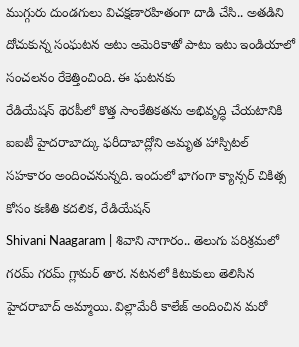ముగ్గురు దుండగులు విచక్షణారహితంగా దాడి చేసి.. అతడిని దోచుకున్న సంఘటన అటు అమెరికాతో పాటు ఇటు ఇండియాలో సంచలనం రేకెత్తించింది. ఈ ఘటనకు
రేడియేషన్ థెరపీలో కొత్త సాంకేతికతను అభివృద్ధి చేయటానికి ఐఐటీ హైదరాబాద్కు ఫరీదాబాద్లోని అమృత హాస్పిటల్ సహకారం అందించనున్నది. ఇందులో భాగంగా క్యాన్సర్ చికిత్స కోసం కణితి కదలిక, రేడియేషన్
Shivani Naagaram | శివాని నాగారం.. తెలుగు పరిశ్రమలో గరమ్ గరమ్ గ్లామర్ తార. నటనలో కిటుకులు తెలిసిన హైదరాబాద్ అమ్మాయి. విల్లామేరీ కాలేజ్ అందించిన మరో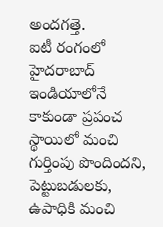అందగత్తె.
ఐటీ రంగంలో హైదరాబాద్ ఇండియాలోనే కాకుండా ప్రపంచ స్థాయిలో మంచి గుర్తింపు పొందిందని, పెట్టుబడులకు, ఉపాధికి మంచి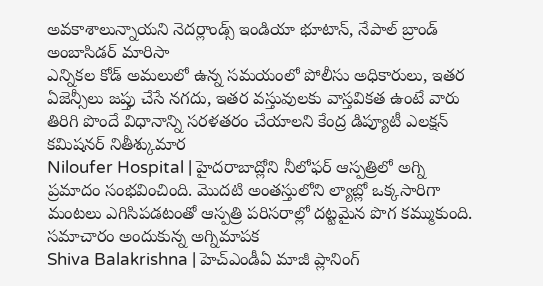అవకాశాలున్నాయని నెదర్లాండ్స్ ఇండియా భూటాన్, నేపాల్ బ్రాండ్ అంబాసిడర్ మారిసా
ఎన్నికల కోడ్ అమలులో ఉన్న సమయంలో పోలీసు అధికారులు, ఇతర ఏజెన్సీలు జప్తు చేసే నగదు, ఇతర వస్తువులకు వాస్తవికత ఉంటే వారు తిరిగి పొందే విధానాన్ని సరళతరం చేయాలని కేంద్ర డిప్యూటీ ఎలక్షన్ కమిషనర్ నితీశ్కుమార
Niloufer Hospital | హైదరాబాద్లోని నీలోఫర్ ఆస్పత్రిలో అగ్ని ప్రమాదం సంభవించింది. మొదటి అంతస్తులోని ల్యాబ్లో ఒక్కసారిగా మంటలు ఎగిసిపడటంతో ఆస్పత్రి పరిసరాల్లో దట్టమైన పొగ కమ్ముకుంది. సమాచారం అందుకున్న అగ్నిమాపక
Shiva Balakrishna | హెచ్ఎండీఏ మాజీ ప్లానింగ్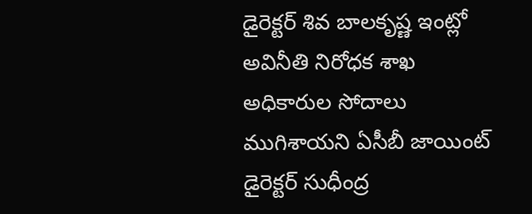డైరెక్టర్ శివ బాలకృష్ణ ఇంట్లో అవినీతి నిరోధక శాఖ అధికారుల సోదాలు ముగిశాయని ఏసీబీ జాయింట్ డైరెక్టర్ సుధీంద్ర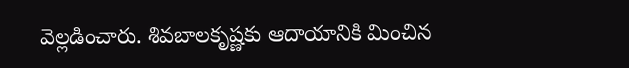వెల్లడించారు. శివబాలకృష్ణకు ఆదాయానికి మించిన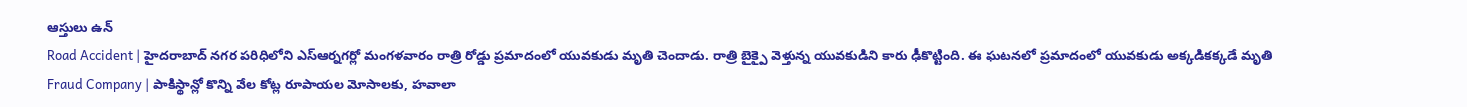ఆస్తులు ఉన్
Road Accident | హైదరాబాద్ నగర పరిధిలోని ఎస్ఆర్నగర్లో మంగళవారం రాత్రి రోడ్డు ప్రమాదంలో యువకుడు మృతి చెందాడు. రాత్రి బైక్పై వెళ్తున్న యువకుడిని కారు ఢీకొట్టింది. ఈ ఘటనలో ప్రమాదంలో యువకుడు అక్కడికక్కడే మృతి
Fraud Company | పాకిస్థాన్లో కొన్ని వేల కోట్ల రూపాయల మోసాలకు, హవాలా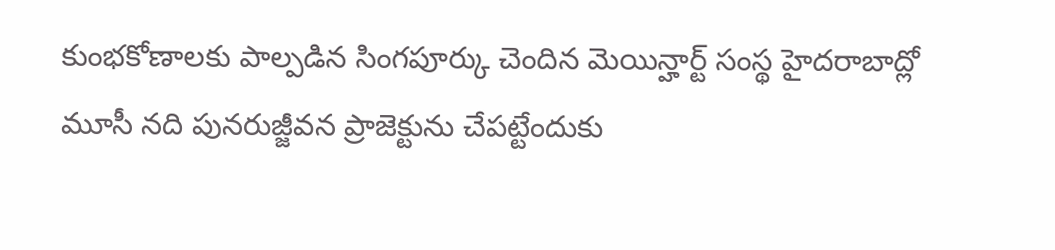కుంభకోణాలకు పాల్పడిన సింగపూర్కు చెందిన మెయిన్హార్ట్ సంస్థ హైదరాబాద్లో మూసీ నది పునరుజ్జీవన ప్రాజెక్టును చేపట్టేందుకు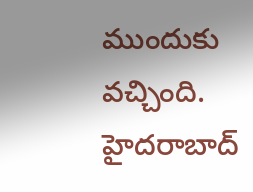ముందుకు వచ్చింది.
హైదరాబాద్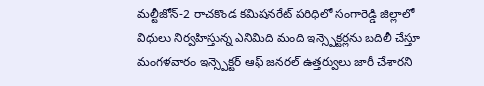మల్టీజోన్-2 రాచకొండ కమిషనరేట్ పరిధిలో సంగారెడ్డి జిల్లాలో విధులు నిర్వహిస్తున్న ఎనిమిది మంది ఇన్స్పెక్టర్లను బదిలీ చేస్తూ మంగళవారం ఇన్స్పెక్టర్ ఆఫ్ జనరల్ ఉత్తర్వులు జారీ చేశారని